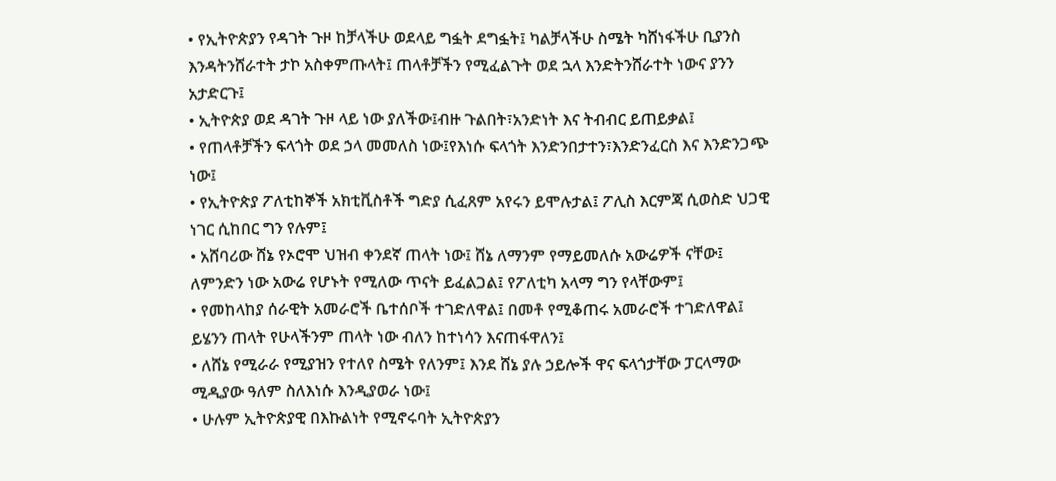• የኢትዮጵያን የዳገት ጉዞ ከቻላችሁ ወደላይ ግፏት ደግፏት፤ ካልቻላችሁ ስሜት ካሸነፋችሁ ቢያንስ እንዳትንሸራተት ታኮ አስቀምጡላት፤ ጠላቶቻችን የሚፈልጉት ወደ ኋላ እንድትንሸራተት ነውና ያንን አታድርጉ፤
• ኢትዮጵያ ወደ ዳገት ጉዞ ላይ ነው ያለችው፤ብዙ ጉልበት፣አንድነት እና ትብብር ይጠይቃል፤
• የጠላቶቻችን ፍላጎት ወደ ኃላ መመለስ ነው፤የእነሱ ፍላጎት እንድንበታተን፣እንድንፈርስ እና እንድንጋጭ ነው፤
• የኢትዮጵያ ፖለቲከኞች አክቲቪስቶች ግድያ ሲፈጸም አየሩን ይሞሉታል፤ ፖሊስ እርምጃ ሲወስድ ህጋዊ ነገር ሲከበር ግን የሉም፤
• አሸባሪው ሸኔ የኦሮሞ ህዝብ ቀንደኛ ጠላት ነው፤ ሸኔ ለማንም የማይመለሱ አውሬዎች ናቸው፤ ለምንድን ነው አውሬ የሆኑት የሚለው ጥናት ይፈልጋል፤ የፖለቲካ አላማ ግን የላቸውም፤
• የመከላከያ ሰራዊት አመራሮች ቤተሰቦች ተገድለዋል፤ በመቶ የሚቆጠሩ አመራሮች ተገድለዋል፤ ይሄንን ጠላት የሁላችንም ጠላት ነው ብለን ከተነሳን እናጠፋዋለን፤
• ለሸኔ የሚራራ የሚያዝን የተለየ ስሜት የለንም፤ እንደ ሸኔ ያሉ ኃይሎች ዋና ፍላጎታቸው ፓርላማው ሚዲያው ዓለም ስለእነሱ እንዲያወራ ነው፤
• ሁሉም ኢትዮጵያዊ በእኩልነት የሚኖሩባት ኢትዮጵያን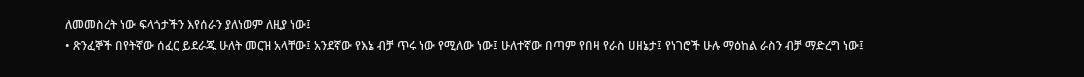ለመመስረት ነው ፍላጎታችን እየሰራን ያለነወም ለዚያ ነው፤
• ጽንፈኞች በየትኛው ሰፈር ይደራጁ ሁለት መርዝ አላቸው፤ አንደኛው የእኔ ብቻ ጥሩ ነው የሚለው ነው፤ ሁለተኛው በጣም የበዛ የራስ ሀዘኔታ፤ የነገሮች ሁሉ ማዕከል ራስን ብቻ ማድረግ ነው፤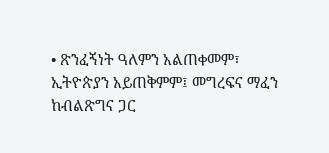• ጽንፈኝነት ዓለምን አልጠቀመም፣ ኢትዮጵያን አይጠቅምም፤ መግረፍና ማፈን ከብልጽግና ጋር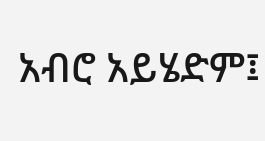አብሮ አይሄድም፤